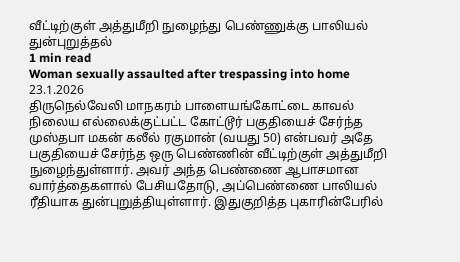வீட்டிற்குள் அத்துமீறி நுழைந்து பெண்ணுக்கு பாலியல் துன்புறுத்தல்
1 min read
Woman sexually assaulted after trespassing into home
23.1.2026
திருநெல்வேலி மாநகரம் பாளையங்கோட்டை காவல் நிலைய எல்லைக்குட்பட்ட கோட்டூர் பகுதியைச் சேர்ந்த முஸ்தபா மகன் கலீல் ரகுமான் (வயது 50) என்பவர் அதே பகுதியைச் சேர்ந்த ஒரு பெண்ணின் வீட்டிற்குள் அத்துமீறி நுழைந்துள்ளார். அவர் அந்த பெண்ணை ஆபாசமான வார்த்தைகளால் பேசியதோடு, அப்பெண்ணை பாலியல் ரீதியாக துன்புறுத்தியுள்ளார். இதுகுறித்த புகாரின்பேரில்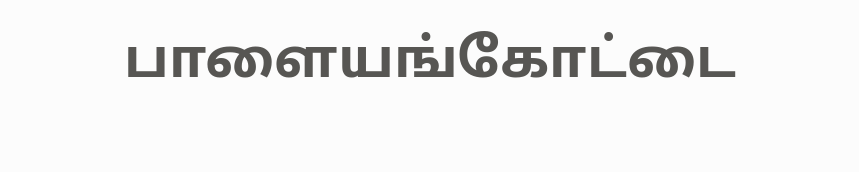பாளையங்கோட்டை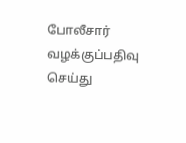போலீசார் வழக்குப்பதிவு செய்து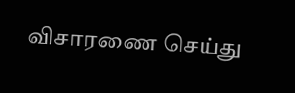விசாரணை செய்து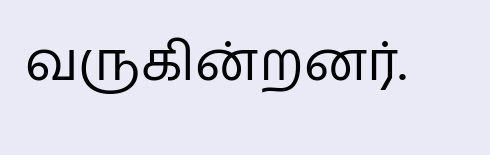வருகின்றனர்.